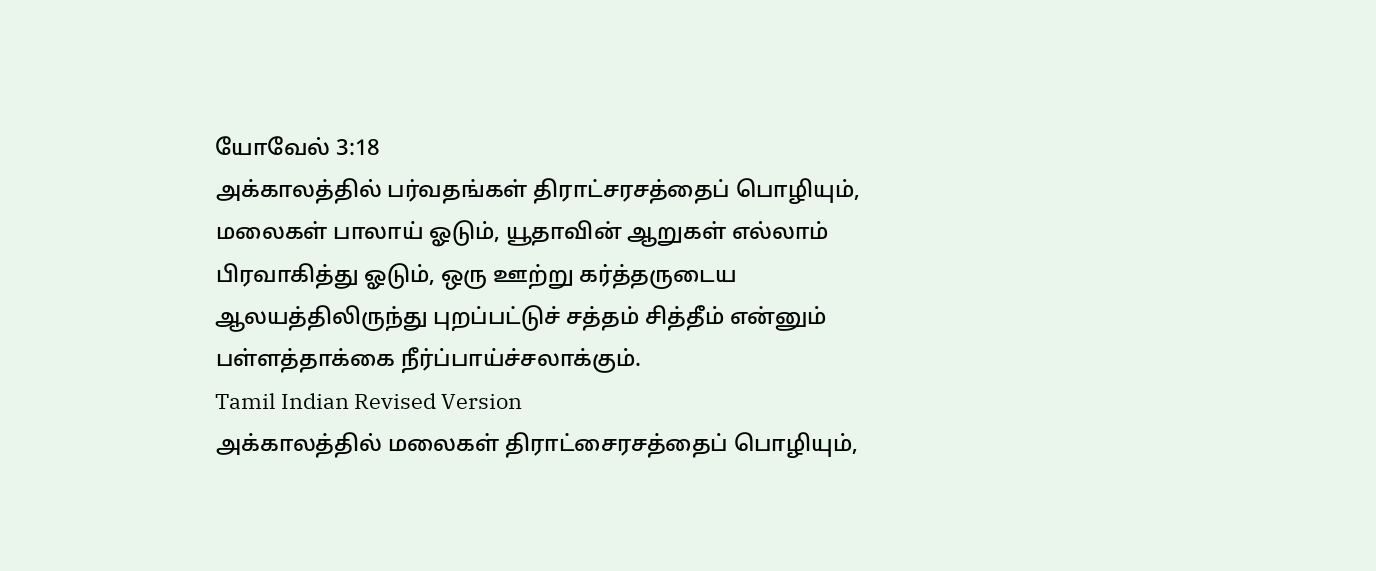யோவேல் 3:18
அக்காலத்தில் பர்வதங்கள் திராட்சரசத்தைப் பொழியும், மலைகள் பாலாய் ஓடும், யூதாவின் ஆறுகள் எல்லாம் பிரவாகித்து ஓடும், ஒரு ஊற்று கர்த்தருடைய ஆலயத்திலிருந்து புறப்பட்டுச் சத்தம் சித்தீம் என்னும் பள்ளத்தாக்கை நீர்ப்பாய்ச்சலாக்கும்.
Tamil Indian Revised Version
அக்காலத்தில் மலைகள் திராட்சைரசத்தைப் பொழியும்,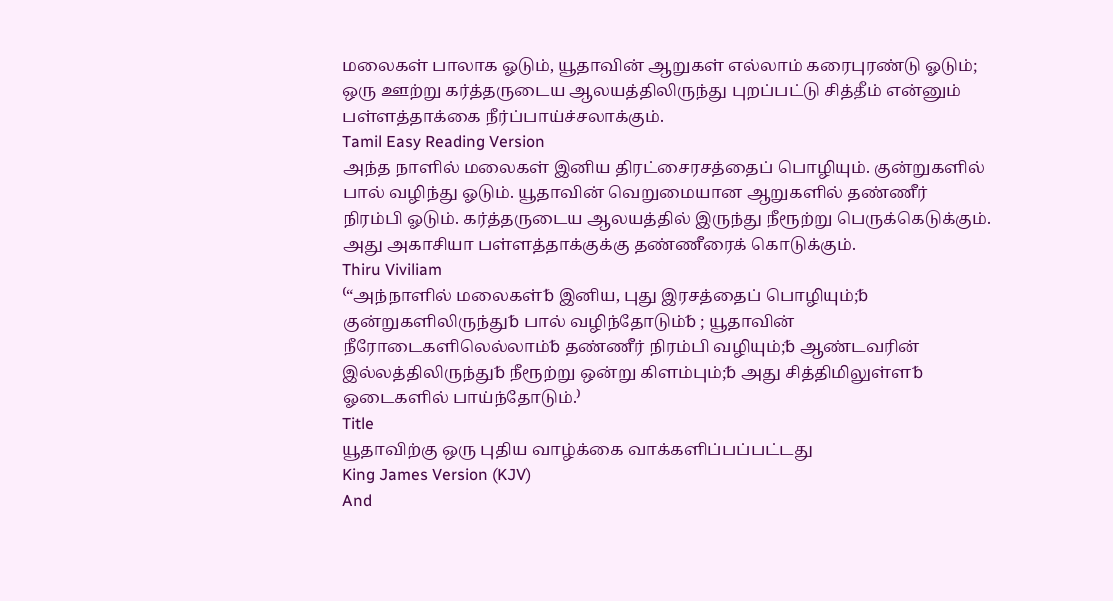மலைகள் பாலாக ஓடும், யூதாவின் ஆறுகள் எல்லாம் கரைபுரண்டு ஓடும்; ஒரு ஊற்று கர்த்தருடைய ஆலயத்திலிருந்து புறப்பட்டு சித்தீம் என்னும் பள்ளத்தாக்கை நீர்ப்பாய்ச்சலாக்கும்.
Tamil Easy Reading Version
அந்த நாளில் மலைகள் இனிய திரட்சைரசத்தைப் பொழியும். குன்றுகளில் பால் வழிந்து ஓடும். யூதாவின் வெறுமையான ஆறுகளில் தண்ணீர் நிரம்பி ஓடும். கர்த்தருடைய ஆலயத்தில் இருந்து நீரூற்று பெருக்கெடுக்கும். அது அகாசியா பள்ளத்தாக்குக்கு தண்ணீரைக் கொடுக்கும்.
Thiru Viviliam
⁽“அந்நாளில் மலைகள்␢ இனிய, புது இரசத்தைப் பொழியும்;␢ குன்றுகளிலிருந்து␢ பால் வழிந்தோடும்␢ ; யூதாவின் நீரோடைகளிலெல்லாம்␢ தண்ணீர் நிரம்பி வழியும்;␢ ஆண்டவரின் இல்லத்திலிருந்து␢ நீரூற்று ஒன்று கிளம்பும்;␢ அது சித்திமிலுள்ள␢ ஓடைகளில் பாய்ந்தோடும்.⁾
Title
யூதாவிற்கு ஒரு புதிய வாழ்க்கை வாக்களிப்பப்பட்டது
King James Version (KJV)
And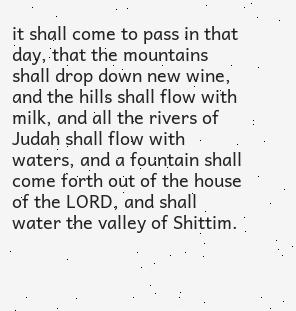it shall come to pass in that day, that the mountains shall drop down new wine, and the hills shall flow with milk, and all the rivers of Judah shall flow with waters, and a fountain shall come forth out of the house of the LORD, and shall water the valley of Shittim.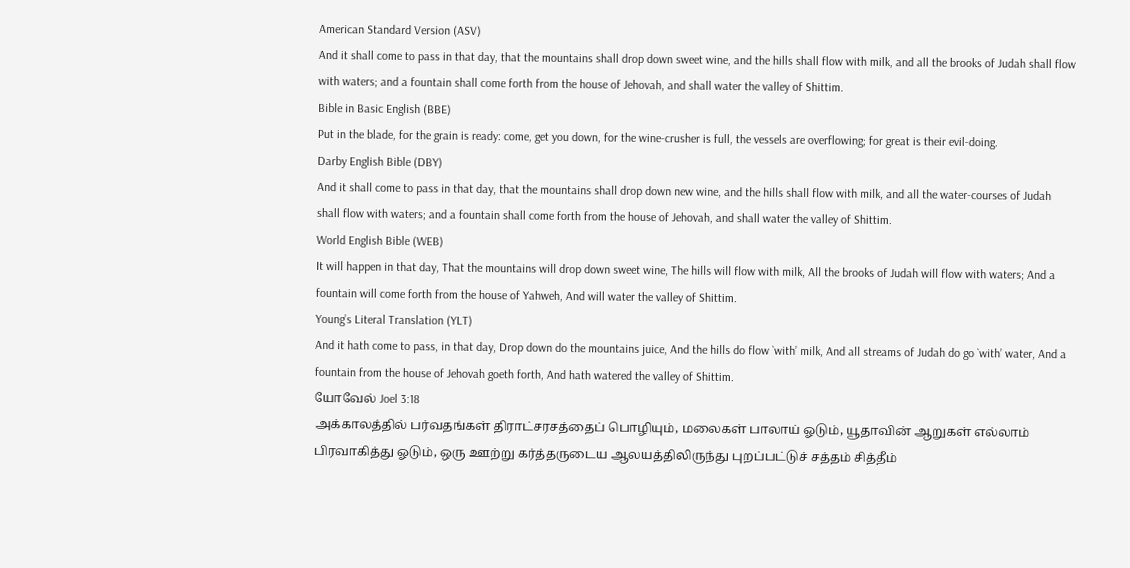American Standard Version (ASV)
And it shall come to pass in that day, that the mountains shall drop down sweet wine, and the hills shall flow with milk, and all the brooks of Judah shall flow with waters; and a fountain shall come forth from the house of Jehovah, and shall water the valley of Shittim.
Bible in Basic English (BBE)
Put in the blade, for the grain is ready: come, get you down, for the wine-crusher is full, the vessels are overflowing; for great is their evil-doing.
Darby English Bible (DBY)
And it shall come to pass in that day, that the mountains shall drop down new wine, and the hills shall flow with milk, and all the water-courses of Judah shall flow with waters; and a fountain shall come forth from the house of Jehovah, and shall water the valley of Shittim.
World English Bible (WEB)
It will happen in that day, That the mountains will drop down sweet wine, The hills will flow with milk, All the brooks of Judah will flow with waters; And a fountain will come forth from the house of Yahweh, And will water the valley of Shittim.
Young’s Literal Translation (YLT)
And it hath come to pass, in that day, Drop down do the mountains juice, And the hills do flow `with’ milk, And all streams of Judah do go `with’ water, And a fountain from the house of Jehovah goeth forth, And hath watered the valley of Shittim.
யோவேல் Joel 3:18
அக்காலத்தில் பர்வதங்கள் திராட்சரசத்தைப் பொழியும், மலைகள் பாலாய் ஓடும், யூதாவின் ஆறுகள் எல்லாம் பிரவாகித்து ஓடும், ஒரு ஊற்று கர்த்தருடைய ஆலயத்திலிருந்து புறப்பட்டுச் சத்தம் சித்தீம்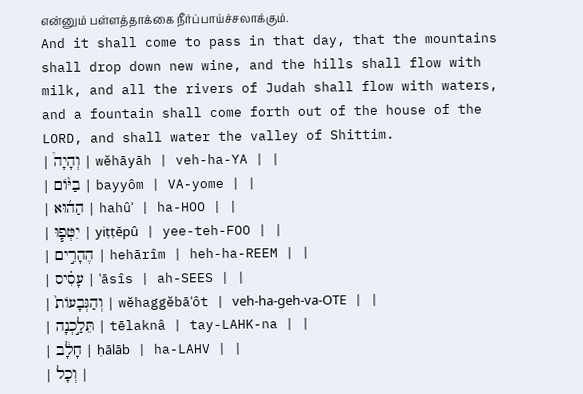என்னும் பள்ளத்தாக்கை நீர்ப்பாய்ச்சலாக்கும்.
And it shall come to pass in that day, that the mountains shall drop down new wine, and the hills shall flow with milk, and all the rivers of Judah shall flow with waters, and a fountain shall come forth out of the house of the LORD, and shall water the valley of Shittim.
| וְהָיָה֩ | wĕhāyāh | veh-ha-YA | |
| בַיּ֨וֹם | bayyôm | VA-yome | |
| הַה֜וּא | hahûʾ | ha-HOO | |
| יִטְּפ֧וּ | yiṭṭĕpû | yee-teh-FOO | |
| הֶהָרִ֣ים | hehārîm | heh-ha-REEM | |
| עָסִ֗יס | ʿāsîs | ah-SEES | |
| וְהַגְּבָעוֹת֙ | wĕhaggĕbāʿôt | veh-ha-ɡeh-va-OTE | |
| תֵּלַ֣כְנָה | tēlaknâ | tay-LAHK-na | |
| חָלָ֔ב | ḥālāb | ha-LAHV | |
| וְכָל |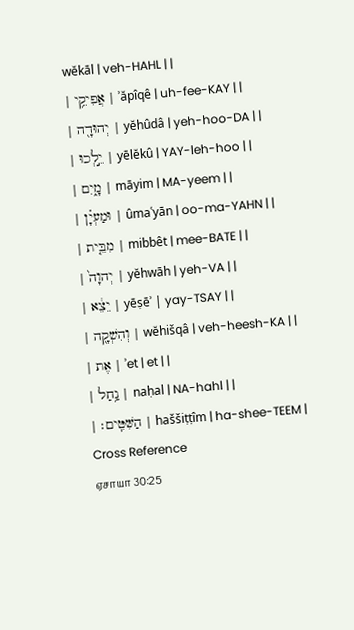wĕkāl | veh-HAHL | |
| אֲפִיקֵ֥י | ʾăpîqê | uh-fee-KAY | |
| יְהוּדָ֖ה | yĕhûdâ | yeh-hoo-DA | |
| יֵ֣לְכוּ | yēlĕkû | YAY-leh-hoo | |
| מָ֑יִם | māyim | MA-yeem | |
| וּמַעְיָ֗ן | ûmaʿyān | oo-ma-YAHN | |
| מִבֵּ֤ית | mibbêt | mee-BATE | |
| יְהוָה֙ | yĕhwāh | yeh-VA | |
| יֵצֵ֔א | yēṣēʾ | yay-TSAY | |
| וְהִשְׁקָ֖ה | wĕhišqâ | veh-heesh-KA | |
| אֶת | ʾet | et | |
| נַ֥חַל | naḥal | NA-hahl | |
| הַשִּׁטִּֽים׃ | haššiṭṭîm | ha-shee-TEEM |
Cross Reference
ஏசாயா 30:25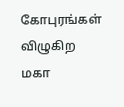கோபுரங்கள் விழுகிற மகா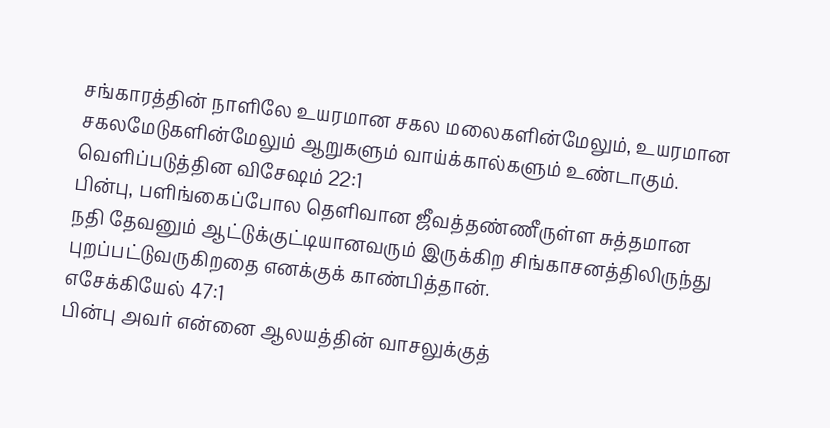சங்காரத்தின் நாளிலே உயரமான சகல மலைகளின்மேலும், உயரமான சகலமேடுகளின்மேலும் ஆறுகளும் வாய்க்கால்களும் உண்டாகும்.
வெளிப்படுத்தின விசேஷம் 22:1
பின்பு, பளிங்கைப்போல தெளிவான ஜீவத்தண்ணீருள்ள சுத்தமான நதி தேவனும் ஆட்டுக்குட்டியானவரும் இருக்கிற சிங்காசனத்திலிருந்து புறப்பட்டுவருகிறதை எனக்குக் காண்பித்தான்.
எசேக்கியேல் 47:1
பின்பு அவர் என்னை ஆலயத்தின் வாசலுக்குத்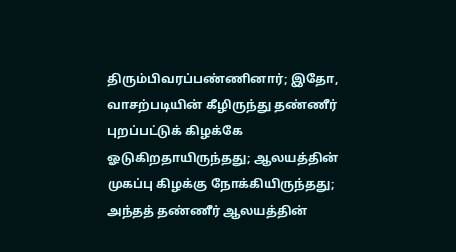திரும்பிவரப்பண்ணினார்; இதோ, வாசற்படியின் கீழிருந்து தண்ணீர் புறப்பட்டுக் கிழக்கே ஓடுகிறதாயிருந்தது; ஆலயத்தின் முகப்பு கிழக்கு நோக்கியிருந்தது; அந்தத் தண்ணீர் ஆலயத்தின்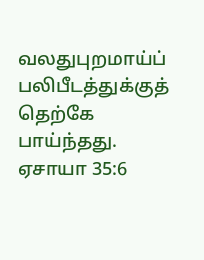வலதுபுறமாய்ப் பலிபீடத்துக்குத் தெற்கே பாய்ந்தது.
ஏசாயா 35:6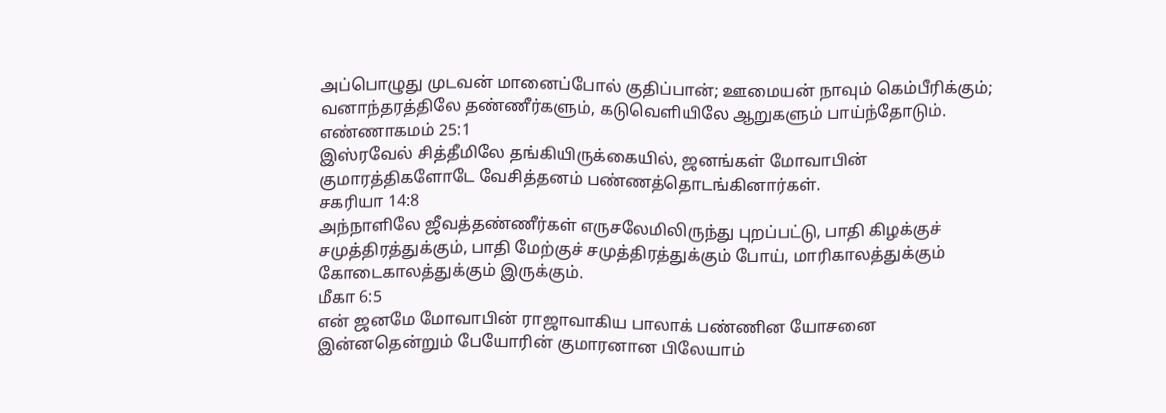அப்பொழுது முடவன் மானைப்போல் குதிப்பான்; ஊமையன் நாவும் கெம்பீரிக்கும்; வனாந்தரத்திலே தண்ணீர்களும், கடுவெளியிலே ஆறுகளும் பாய்ந்தோடும்.
எண்ணாகமம் 25:1
இஸ்ரவேல் சித்தீமிலே தங்கியிருக்கையில், ஜனங்கள் மோவாபின் குமாரத்திகளோடே வேசித்தனம் பண்ணத்தொடங்கினார்கள்.
சகரியா 14:8
அந்நாளிலே ஜீவத்தண்ணீர்கள் எருசலேமிலிருந்து புறப்பட்டு, பாதி கிழக்குச் சமுத்திரத்துக்கும், பாதி மேற்குச் சமுத்திரத்துக்கும் போய், மாரிகாலத்துக்கும் கோடைகாலத்துக்கும் இருக்கும்.
மீகா 6:5
என் ஜனமே மோவாபின் ராஜாவாகிய பாலாக் பண்ணின யோசனை இன்னதென்றும் பேயோரின் குமாரனான பிலேயாம்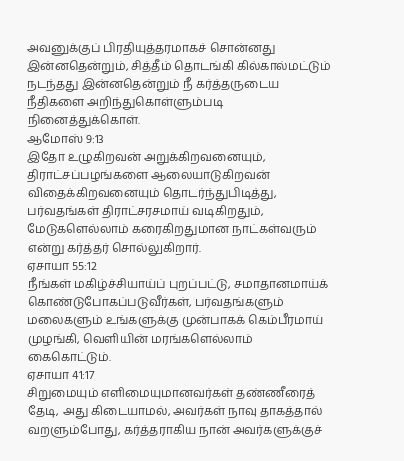அவனுக்குப் பிரதியுத்தரமாகச் சொன்னது இன்னதென்றும், சித்தீம் தொடங்கி கில்கால்மட்டும் நடந்தது இன்னதென்றும் நீ கர்த்தருடைய நீதிகளை அறிந்துகொள்ளும்படி நினைத்துக்கொள்.
ஆமோஸ் 9:13
இதோ உழுகிறவன் அறுக்கிறவனையும், திராட்சப்பழங்களை ஆலையாடுகிறவன் விதைக்கிறவனையும் தொடர்ந்துபிடித்து, பர்வதங்கள் திராட்சரசமாய் வடிகிறதும், மேடுகளெல்லாம் கரைகிறதுமான நாட்கள்வரும் என்று கர்த்தர் சொல்லுகிறார்.
ஏசாயா 55:12
நீங்கள் மகிழ்ச்சியாய்ப் புறப்பட்டு, சமாதானமாய்க் கொண்டுபோகப்படுவீர்கள், பர்வதங்களும் மலைகளும் உங்களுக்கு முன்பாகக் கெம்பீரமாய் முழங்கி, வெளியின் மரங்களெல்லாம் கைகொட்டும்.
ஏசாயா 41:17
சிறுமையும் எளிமையுமானவர்கள் தண்ணீரைத் தேடி, அது கிடையாமல், அவர்கள் நாவு தாகத்தால் வறளும்போது, கர்த்தராகிய நான் அவர்களுக்குச்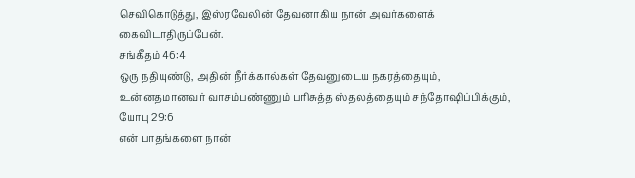செவிகொடுத்து, இஸ்ரவேலின் தேவனாகிய நான் அவர்களைக் கைவிடாதிருப்பேன்.
சங்கீதம் 46:4
ஒரு நதியுண்டு, அதின் நீர்க்கால்கள் தேவனுடைய நகரத்தையும், உன்னதமானவர் வாசம்பண்ணும் பரிசுத்த ஸ்தலத்தையும் சந்தோஷிப்பிக்கும்,
யோபு 29:6
என் பாதங்களை நான்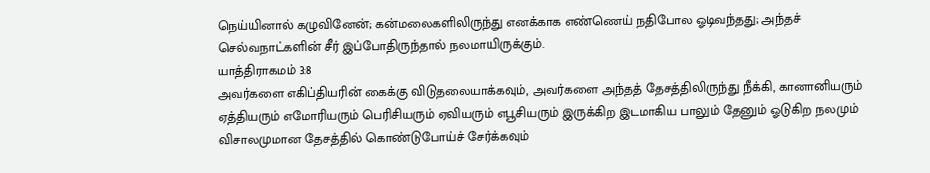நெய்யினால் கழுவினேன்; கன்மலைகளிலிருந்து எனக்காக எண்ணெய் நதிபோல ஓடிவந்தது; அந்தச் செல்வநாட்களின் சீர் இப்போதிருந்தால் நலமாயிருக்கும்.
யாத்திராகமம் 3:8
அவர்களை எகிப்தியரின் கைக்கு விடுதலையாக்கவும், அவர்களை அந்தத் தேசத்திலிருந்து நீக்கி, கானானியரும் ஏத்தியரும் எமோரியரும் பெரிசியரும் ஏவியரும் எபூசியரும் இருக்கிற இடமாகிய பாலும் தேனும் ஓடுகிற நலமும் விசாலமுமான தேசத்தில் கொண்டுபோய்ச் சேர்க்கவும்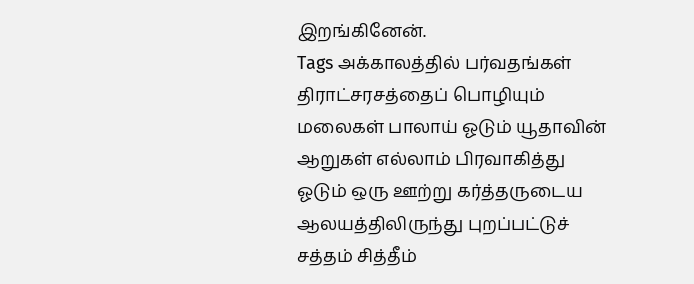இறங்கினேன்.
Tags அக்காலத்தில் பர்வதங்கள் திராட்சரசத்தைப் பொழியும் மலைகள் பாலாய் ஓடும் யூதாவின் ஆறுகள் எல்லாம் பிரவாகித்து ஓடும் ஒரு ஊற்று கர்த்தருடைய ஆலயத்திலிருந்து புறப்பட்டுச் சத்தம் சித்தீம்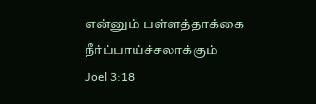என்னும் பள்ளத்தாக்கை நீர்ப்பாய்ச்சலாக்கும்
Joel 3:18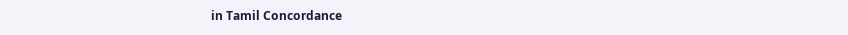in Tamil Concordance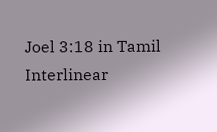Joel 3:18 in Tamil Interlinear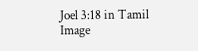Joel 3:18 in Tamil Image